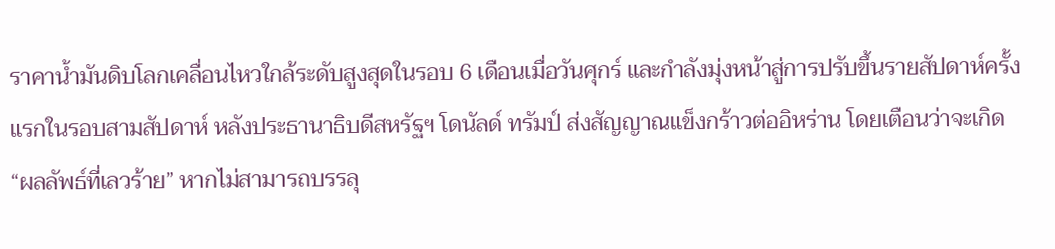ราคาน้ำมันดิบโลกเคลื่อนไหวใกล้ระดับสูงสุดในรอบ 6 เดือนเมื่อวันศุกร์ และกำลังมุ่งหน้าสู่การปรับขึ้นรายสัปดาห์ครั้งแรกในรอบสามสัปดาห์ หลังประธานาธิบดีสหรัฐฯ โดนัลด์ ทรัมป์ ส่งสัญญาณแข็งกร้าวต่ออิหร่าน โดยเตือนว่าจะเกิด “ผลลัพธ์ที่เลวร้าย” หากไม่สามารถบรรลุ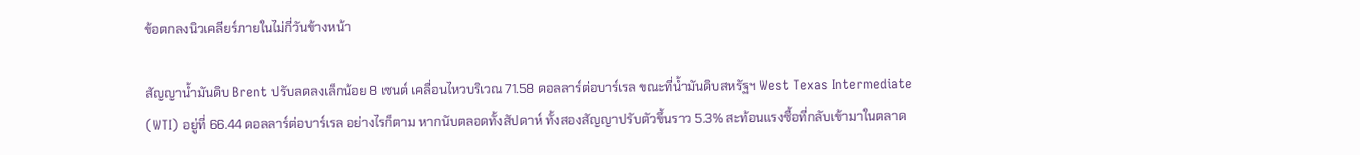ข้อตกลงนิวเคลียร์ภายในไม่กี่วันข้างหน้า

สัญญาน้ำมันดิบ Brent ปรับลดลงเล็กน้อย 8 เซนต์ เคลื่อนไหวบริเวณ 71.58 ดอลลาร์ต่อบาร์เรล ขณะที่น้ำมันดิบสหรัฐฯ West Texas Intermediate (WTI) อยู่ที่ 66.44 ดอลลาร์ต่อบาร์เรล อย่างไรก็ตาม หากนับตลอดทั้งสัปดาห์ ทั้งสองสัญญาปรับตัวขึ้นราว 5.3% สะท้อนแรงซื้อที่กลับเข้ามาในตลาด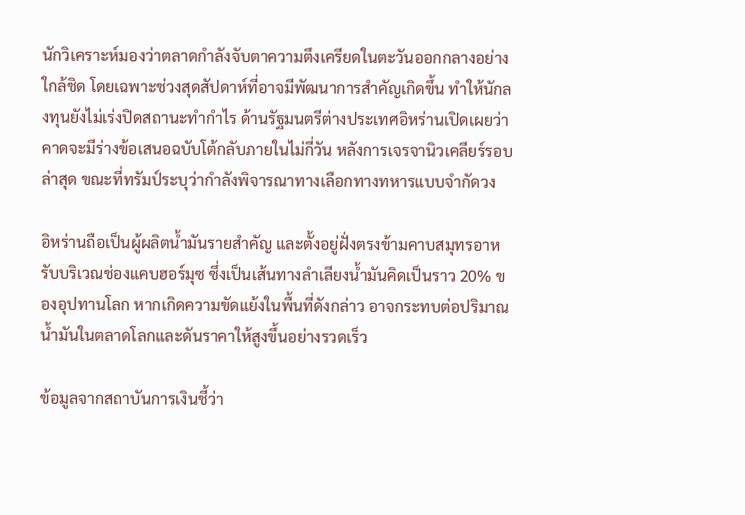นักวิเคราะห์มองว่าตลาดกำลังจับตาความตึงเครียดในตะวันออกกลางอย่างใกล้ชิด โดยเฉพาะช่วงสุดสัปดาห์ที่อาจมีพัฒนาการสำคัญเกิดขึ้น ทำให้นักลงทุนยังไม่เร่งปิดสถานะทำกำไร ด้านรัฐมนตรีต่างประเทศอิหร่านเปิดเผยว่าคาดจะมีร่างข้อเสนอฉบับโต้กลับภายในไม่กี่วัน หลังการเจรจานิวเคลียร์รอบล่าสุด ขณะที่ทรัมป์ระบุว่ากำลังพิจารณาทางเลือกทางทหารแบบจำกัดวง

อิหร่านถือเป็นผู้ผลิตน้ำมันรายสำคัญ และตั้งอยู่ฝั่งตรงข้ามคาบสมุทรอาหรับบริเวณช่องแคบฮอร์มุซ ซึ่งเป็นเส้นทางลำเลียงน้ำมันคิดเป็นราว 20% ของอุปทานโลก หากเกิดความขัดแย้งในพื้นที่ดังกล่าว อาจกระทบต่อปริมาณน้ำมันในตลาดโลกและดันราคาให้สูงขึ้นอย่างรวดเร็ว

ข้อมูลจากสถาบันการเงินชี้ว่า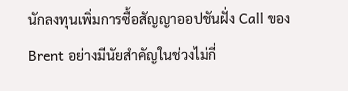นักลงทุนเพิ่มการซื้อสัญญาออปชันฝั่ง Call ของ Brent อย่างมีนัยสำคัญในช่วงไม่กี่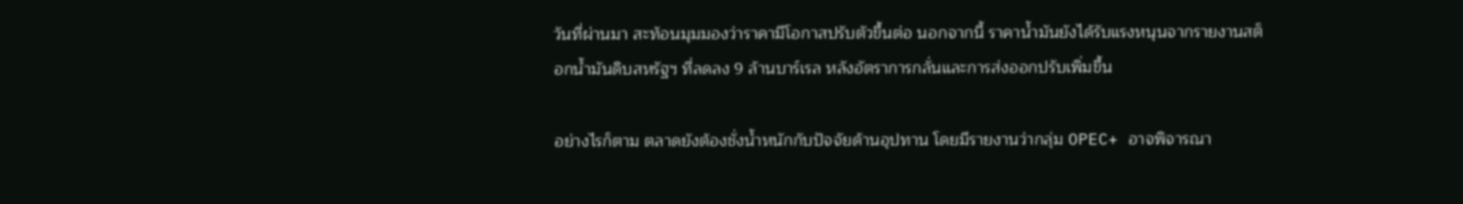วันที่ผ่านมา สะท้อนมุมมองว่าราคามีโอกาสปรับตัวขึ้นต่อ นอกจากนี้ ราคาน้ำมันยังได้รับแรงหนุนจากรายงานสต็อกน้ำมันดิบสหรัฐฯ ที่ลดลง 9 ล้านบาร์เรล หลังอัตราการกลั่นและการส่งออกปรับเพิ่มขึ้น

อย่างไรก็ตาม ตลาดยังต้องชั่งน้ำหนักกับปัจจัยด้านอุปทาน โดยมีรายงานว่ากลุ่ม OPEC+ อาจพิจารณา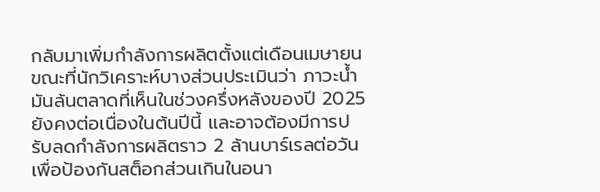กลับมาเพิ่มกำลังการผลิตตั้งแต่เดือนเมษายน ขณะที่นักวิเคราะห์บางส่วนประเมินว่า ภาวะน้ำมันล้นตลาดที่เห็นในช่วงครึ่งหลังของปี 2025 ยังคงต่อเนื่องในต้นปีนี้ และอาจต้องมีการปรับลดกำลังการผลิตราว 2 ล้านบาร์เรลต่อวัน เพื่อป้องกันสต็อกส่วนเกินในอนา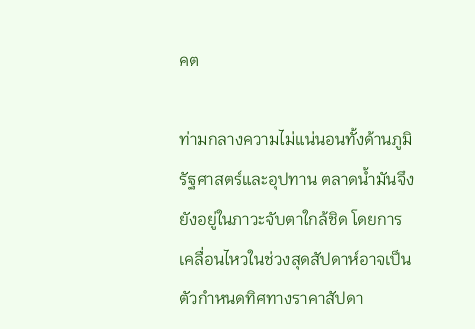คต

ท่ามกลางความไม่แน่นอนทั้งด้านภูมิรัฐศาสตร์และอุปทาน ตลาดน้ำมันจึงยังอยู่ในภาวะจับตาใกล้ชิด โดยการเคลื่อนไหวในช่วงสุดสัปดาห์อาจเป็นตัวกำหนดทิศทางราคาสัปดา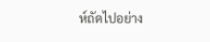ห์ถัดไปอย่าง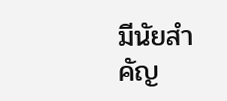มีนัยสำคัญ